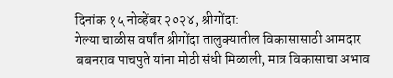दिनांक १५ नोव्हेंबर २०२४, श्रीगोंदा:
गेल्या चाळीस वर्षांत श्रीगोंदा तालुक्यातील विकासासाठी आमदार बबनराव पाचपुते यांना मोठी संधी मिळाली, मात्र विकासाचा अभाव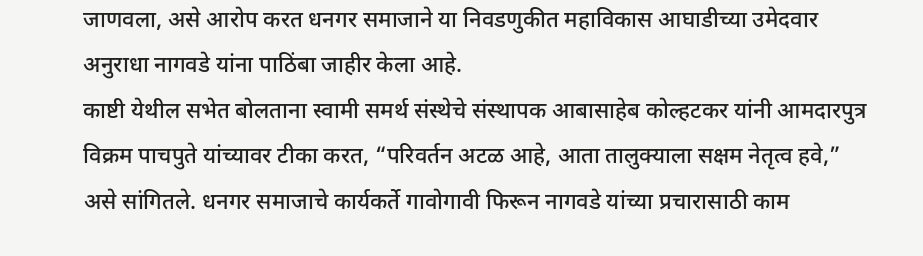जाणवला, असे आरोप करत धनगर समाजाने या निवडणुकीत महाविकास आघाडीच्या उमेदवार अनुराधा नागवडे यांना पाठिंबा जाहीर केला आहे.
काष्टी येथील सभेत बोलताना स्वामी समर्थ संस्थेचे संस्थापक आबासाहेब कोल्हटकर यांनी आमदारपुत्र विक्रम पाचपुते यांच्यावर टीका करत, “परिवर्तन अटळ आहे, आता तालुक्याला सक्षम नेतृत्व हवे,” असे सांगितले. धनगर समाजाचे कार्यकर्ते गावोगावी फिरून नागवडे यांच्या प्रचारासाठी काम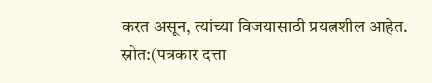करत असून, त्यांच्या विजयासाठी प्रयत्नशील आहेत.
स्रोत:(पत्रकार दत्ता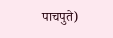पाचपुते)